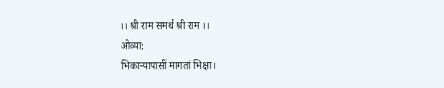।। श्री राम समर्थ श्री राम ।।
ओव्या:
भिकाऱ्यापासीं मागतां भिक्षा।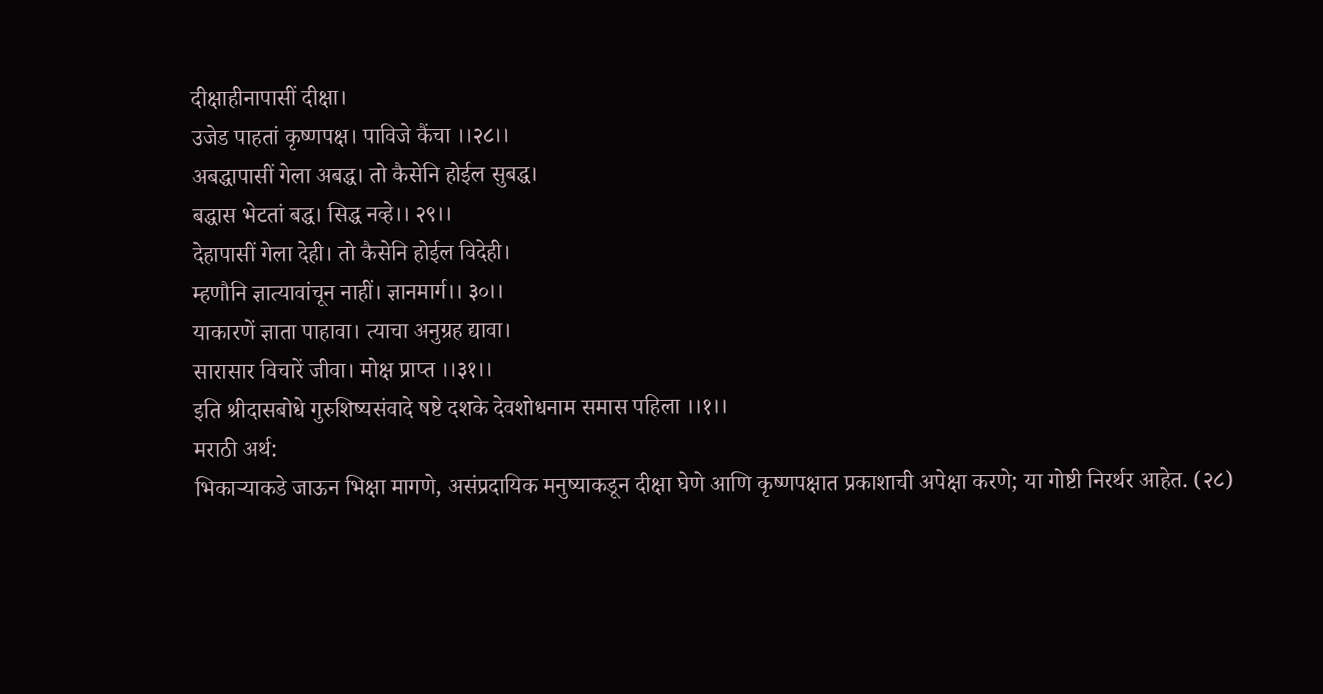दीक्षाहीनापासीं दीक्षा।
उजेड पाहतां कृष्णपक्ष। पाविजे कैंचा ।।२८।।
अबद्धापासीं गेला अबद्ध। तो कैसेनि होईल सुबद्ध।
बद्धास भेटतां बद्ध। सिद्ध नव्हे।। २९।।
देहापासीं गेला देही। तो कैसेनि होईल विदेही।
म्हणौनि ज्ञात्यावांचून नाहीं। ज्ञानमार्ग।। ३०।।
याकारणें ज्ञाता पाहावा। त्याचा अनुग्रह द्यावा।
सारासार विचारें जीवा। मोक्ष प्राप्त ।।३१।।
इति श्रीदासबोधे गुरुशिष्यसंवादे षष्टे दशके देवशोधनाम समास पहिला ।।१।।
मराठी अर्थ:
भिकाऱ्याकडे जाऊन भिक्षा मागणे, असंप्रदायिक मनुष्याकडून दीक्षा घेणे आणि कृष्णपक्षात प्रकाशाची अपेक्षा करणे; या गोष्टी निरर्थर आहेत. (२८)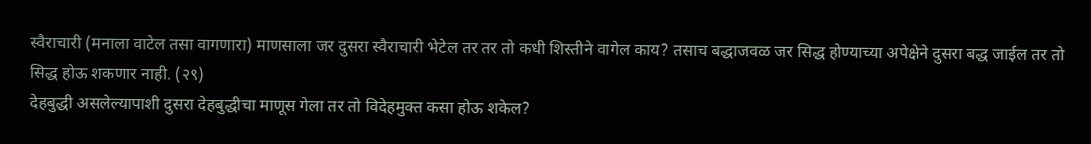स्वैराचारी (मनाला वाटेल तसा वागणारा) माणसाला जर दुसरा स्वैराचारी भेटेल तर तर तो कधी शिस्तीने वागेल काय? तसाच बद्धाजवळ जर सिद्ध होण्याच्या अपेक्षेने दुसरा बद्ध जाईल तर तो सिद्ध होऊ शकणार नाही. (२९)
देहबुद्धी असलेल्यापाशी दुसरा देहबुद्धीचा माणूस गेला तर तो विदेहमुक्त कसा होऊ शकेल?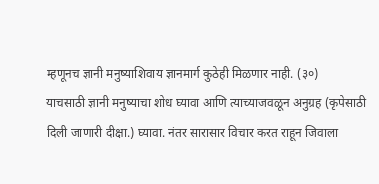म्हणूनच ज्ञानी मनुष्याशिवाय ज्ञानमार्ग कुठेही मिळणार नाही. (३०)
याचसाठी ज्ञानी मनुष्याचा शोध घ्यावा आणि त्याच्याजवळून अनुग्रह (कृपेसाठी दिली जाणारी दीक्षा.) घ्यावा. नंतर सारासार विचार करत राहून जिवाला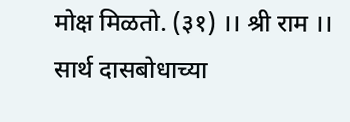मोक्ष मिळतो. (३१) ।। श्री राम ।।
सार्थ दासबोधाच्या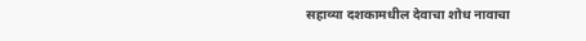सहाव्या दशकामधील देवाचा शोध नावाचा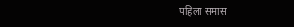पहिला समास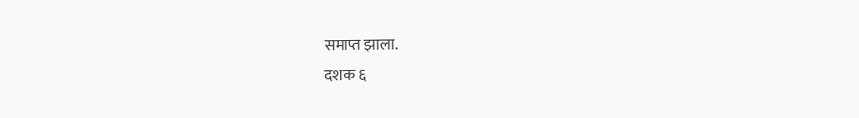समाप्त झाला.
दशक ६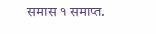समास १ समाप्त.